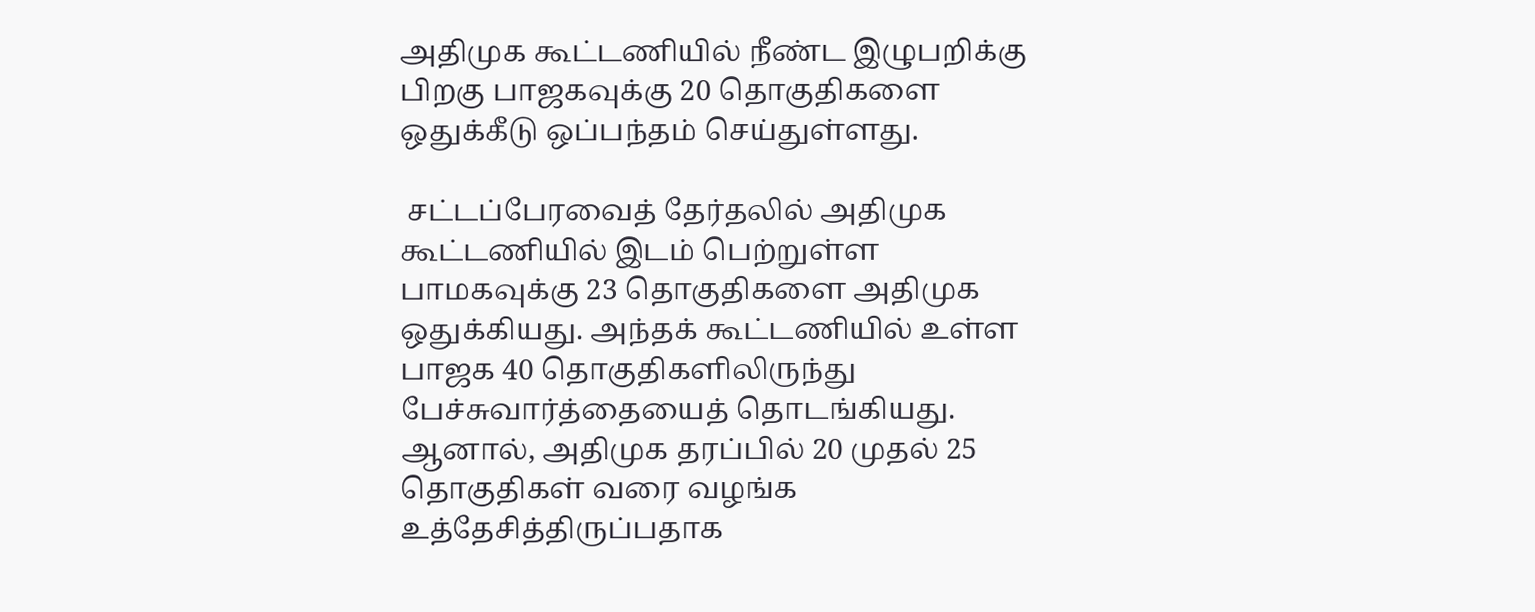அதிமுக கூட்டணியில் நீண்ட இழுபறிக்கு பிறகு பாஜகவுக்கு 20 தொகுதிகளை ஒதுக்கீடு ஒப்பந்தம் செய்துள்ளது.

 சட்டப்பேரவைத் தேர்தலில் அதிமுக கூட்டணியில் இடம் பெற்றுள்ள பாமகவுக்கு 23 தொகுதிகளை அதிமுக ஒதுக்கியது. அந்தக் கூட்டணியில் உள்ள பாஜக 40 தொகுதிகளிலிருந்து பேச்சுவார்த்தையைத் தொடங்கியது. ஆனால், அதிமுக தரப்பில் 20 முதல் 25 தொகுதிகள் வரை வழங்க உத்தேசித்திருப்பதாக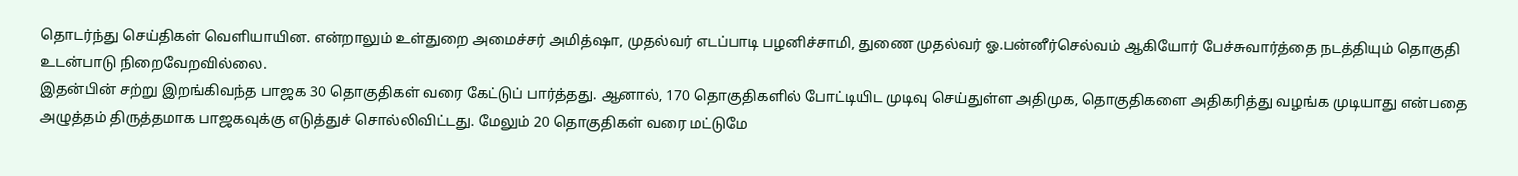தொடர்ந்து செய்திகள் வெளியாயின. என்றாலும் உள்துறை அமைச்சர் அமித்ஷா, முதல்வர் எடப்பாடி பழனிச்சாமி, துணை முதல்வர் ஓ.பன்னீர்செல்வம் ஆகியோர் பேச்சுவார்த்தை நடத்தியும் தொகுதி உடன்பாடு நிறைவேறவில்லை.
இதன்பின் சற்று இறங்கிவந்த பாஜக 30 தொகுதிகள் வரை கேட்டுப் பார்த்தது. ஆனால், 170 தொகுதிகளில் போட்டியிட முடிவு செய்துள்ள அதிமுக, தொகுதிகளை அதிகரித்து வழங்க முடியாது என்பதை அழுத்தம் திருத்தமாக பாஜகவுக்கு எடுத்துச் சொல்லிவிட்டது. மேலும் 20 தொகுதிகள் வரை மட்டுமே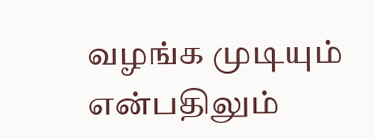வழங்க முடியும் என்பதிலும்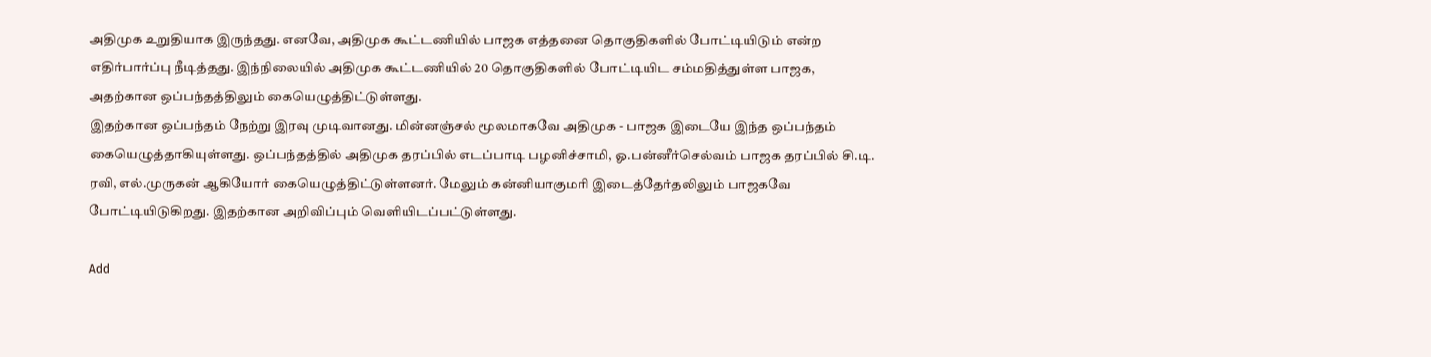அதிமுக உறுதியாக இருந்தது. எனவே, அதிமுக கூட்டணியில் பாஜக எத்தனை தொகுதிகளில் போட்டியிடும் என்ற எதிர்பார்ப்பு நீடித்தது. இந்நிலையில் அதிமுக கூட்டணியில் 20 தொகுதிகளில் போட்டியிட சம்மதித்துள்ள பாஜக, அதற்கான ஒப்பந்தத்திலும் கையெழுத்திட்டுள்ளது.
இதற்கான ஒப்பந்தம் நேற்று இரவு முடிவானது. மின்னஞ்சல் மூலமாகவே அதிமுக - பாஜக இடையே இந்த ஒப்பந்தம் கையெழுத்தாகியுள்ளது. ஒப்பந்தத்தில் அதிமுக தரப்பில் எடப்பாடி பழனிச்சாமி, ஓ.பன்னீர்செல்வம் பாஜக தரப்பில் சி.டி. ரவி, எல்.முருகன் ஆகியோர் கையெழுத்திட்டுள்ளனர். மேலும் கன்னியாகுமரி இடைத்தேர்தலிலும் பாஜகவே போட்டியிடுகிறது. இதற்கான அறிவிப்பும் வெளியிடப்பட்டுள்ளது.

Add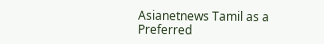Asianetnews Tamil as a Preferred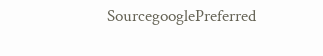SourcegooglePreferred